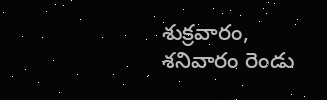శుక్రవారం, శనివారం రెండు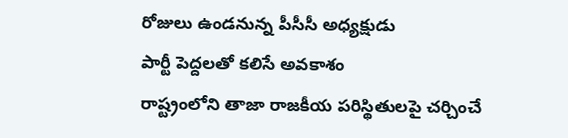రోజులు ఉండనున్న పీసీసీ అధ్యక్షుడు
పార్టీ పెద్దలతో కలిసే అవకాశం
రాష్ట్రంలోని తాజా రాజకీయ పరిస్థితులపై చర్చించే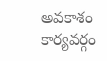అవకాశం
కార్యవర్గం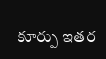కూర్పు ఇతర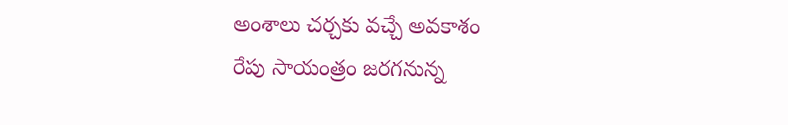అంశాలు చర్చకు వచ్చే అవకాశం
రేపు సాయంత్రం జరగనున్న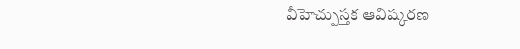వీహెచ్పుస్తక ఆవిష్కరణ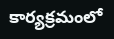కార్యక్రమంలో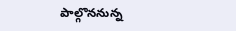పాల్గొననున్న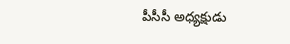పీసీసీ అధ్యక్షుడు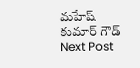మహేష్ కుమార్ గౌడ్
Next Post